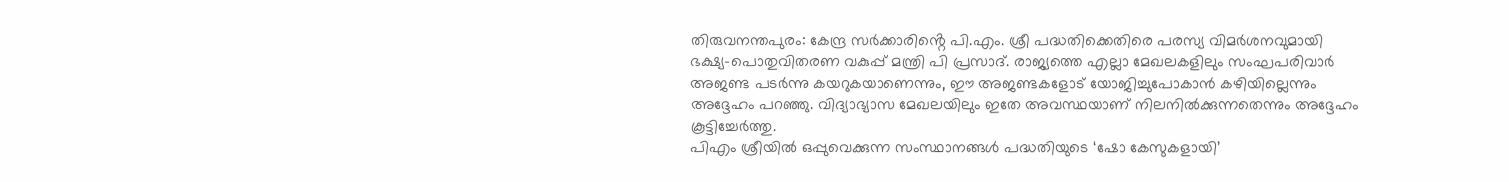തിരുവനന്തപുരം: കേന്ദ്ര സർക്കാരിൻ്റെ പി.എം. ശ്രീ പദ്ധതിക്കെതിരെ പരസ്യ വിമർശനവുമായി ഭക്ഷ്യ-പൊതുവിതരണ വകുപ്പ് മന്ത്രി പി പ്രസാദ്. രാജ്യത്തെ എല്ലാ മേഖലകളിലും സംഘപരിവാർ അജണ്ട പടർന്നു കയറുകയാണെന്നും, ഈ അജണ്ടകളോട് യോജിച്ചുപോകാൻ കഴിയില്ലെന്നും അദ്ദേഹം പറഞ്ഞു. വിദ്യാഭ്യാസ മേഖലയിലും ഇതേ അവസ്ഥയാണ് നിലനിൽക്കുന്നതെന്നും അദ്ദേഹം കൂട്ടിച്ചേർത്തു.
പിഎം ശ്രീയിൽ ഒപ്പുവെക്കുന്ന സംസ്ഥാനങ്ങൾ പദ്ധതിയുടെ ‘ഷോ കേസുകളായി’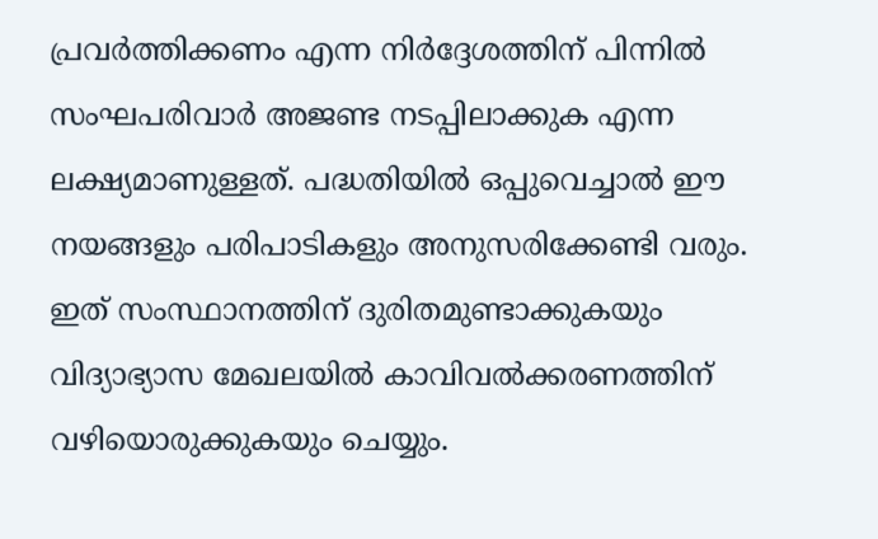പ്രവർത്തിക്കണം എന്ന നിർദ്ദേശത്തിന് പിന്നിൽ സംഘപരിവാർ അജണ്ട നടപ്പിലാക്കുക എന്ന ലക്ഷ്യമാണുള്ളത്. പദ്ധതിയിൽ ഒപ്പുവെച്ചാൽ ഈ നയങ്ങളും പരിപാടികളും അനുസരിക്കേണ്ടി വരും. ഇത് സംസ്ഥാനത്തിന് ദുരിതമുണ്ടാക്കുകയും വിദ്യാഭ്യാസ മേഖലയിൽ കാവിവൽക്കരണത്തിന് വഴിയൊരുക്കുകയും ചെയ്യും.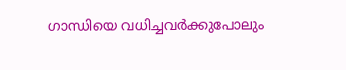ഗാന്ധിയെ വധിച്ചവർക്കുപോലും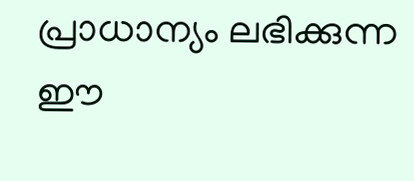പ്രാധാന്യം ലഭിക്കുന്ന ഈ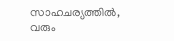സാഹചര്യത്തിൽ, വരും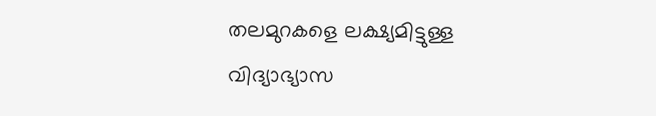തലമുറകളെ ലക്ഷ്യമിട്ടുള്ള വിദ്യാഭ്യാസ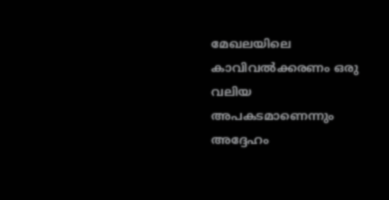മേഖലയിലെ കാവിവൽക്കരണം ഒരു വലിയ അപകടമാണെന്നും അദ്ദേഹം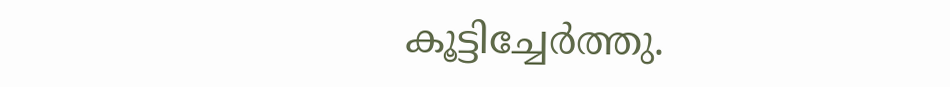കൂട്ടിച്ചേർത്തു.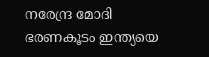നരേന്ദ്ര മോദി ഭരണകൂടം ഇന്ത്യയെ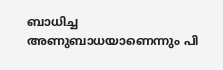ബാധിച്ച അണുബാധയാണെന്നും പി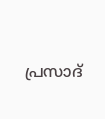പ്രസാദ്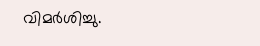വിമർശിച്ചു.